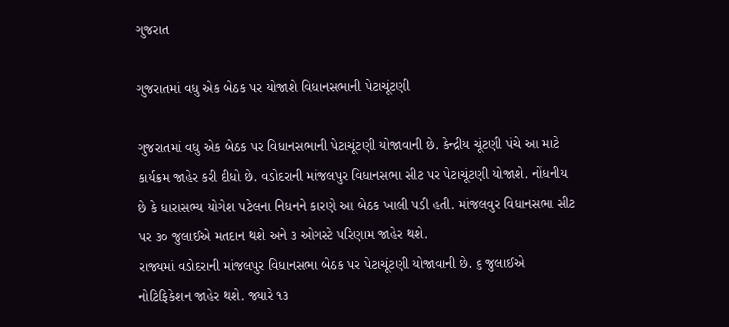ગુજરાત

ગુજરાતમાં વધુ એક બેઠક પર યોજાશે વિધાનસભાની પેટાચૂંટણી

ગુજરાતમાં વધુ એક બેઠક પર વિધાનસભાની પેટાચૂંટણી યોજાવાની છે. કેન્દ્રીય ચૂંટણી પંચે આ માટે કાર્યક્રમ જાહેર કરી દીધો છે. વડોદરાની માંજલપુર વિધાનસભા સીટ પર પેટાચૂંટણી યોજાશે. નોંધનીય છે કે ધારાસભ્ય યોગેશ પટેલના નિધનને કારણે આ બેઠક ખાલી પડી હતી. માંજલવુર વિધાનસભા સીટ પર ૩૦ જુલાઈએ મતદાન થશે અને ૩ ઓગસ્ટે પરિણામ જાહેર થશે.
રાજ્યમાં વડોદરાની માંજલપુર વિધાનસભા બેઠક પર પેટાચૂંટણી યોજાવાની છે. ૬ જુલાઈએ નોટિફિકેશન જાહેર થશે. જ્યારે ૧૩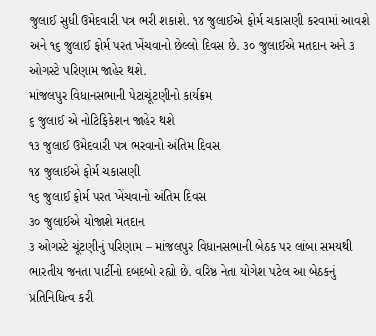જુલાઈ સુધી ઉમેદવારી પત્ર ભરી શકાશે. ૧૪ જુલાઈએ ફોર્મ ચકાસણી કરવામાં આવશે અને ૧૬ જુલાઈ ફોર્મ પરત ખેંચવાનો છેલ્લો દિવસ છે. ૩૦ જુલાઈએ મતદાન અને ૩ ઓગસ્ટે પરિણામ જાહેર થશે.
માંજલપુર વિધાનસભાની પેટાચૂંટણીનો કાર્યક્રમ
૬ જુલાઈ એ નોટિફિકેશન જાહેર થશે
૧૩ જુલાઈ ઉમેદવારી પત્ર ભરવાનો અંતિમ દિવસ
૧૪ જુલાઈએ ફોર્મ ચકાસણી
૧૬ જુલાઈ ફોર્મ પરત ખેંચવાનો અંતિમ દિવસ
૩૦ જુલાઈએ યોજાશે મતદાન
૩ ઓગસ્ટે ચૂંટણીનું પરિણામ – માંજલપુર વિધાનસભાની બેઠક પર લાંબા સમયથી ભારતીય જનતા પાર્ટીનો દબદબો રહ્યો છે. વરિષ્ઠ નેતા યોગેશ પટેલ આ બેઠકનું પ્રતિનિધિત્વ કરી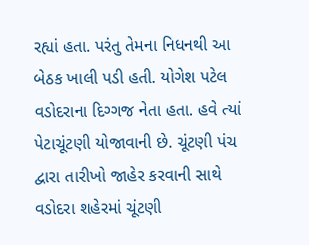રહ્યાં હતા. પરંતુ તેમના નિધનથી આ બેઠક ખાલી પડી હતી. યોગેશ પટેલ વડોદરાના દિગ્ગજ નેતા હતા. હવે ત્યાં પેટાચૂંટણી યોજાવાની છે. ચૂંટણી પંચ દ્વારા તારીખો જાહેર કરવાની સાથે વડોદરા શહેરમાં ચૂંટણી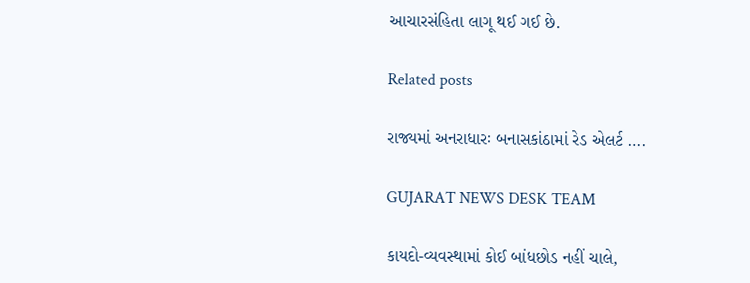આચારસંહિતા લાગૂ થઈ ગઈ છે.

Related posts

રાજ્યમાં અનરાધારઃ બનાસકાંઠામાં રેડ એલર્ટ ….

GUJARAT NEWS DESK TEAM

કાયદો-વ્યવસ્થામાં કોઈ બાંધછોડ નહીં ચાલે,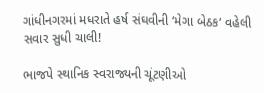ગાંધીનગરમાં મધરાતે હર્ષ સંઘવીની ‘મેગા બેઠક‘ વહેલી સવાર સુધી ચાલી!

ભાજપે સ્થાનિક સ્વરાજ્યની ચૂંટણીઓ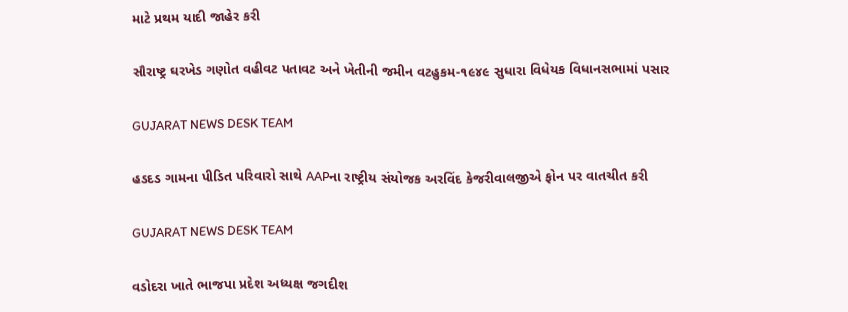માટે પ્રથમ યાદી જાહેર કરી

સૌરાષ્ટ્ર ઘરખેડ ગણોત વહીવટ પતાવટ અને ખેતીની જમીન વટહુકમ-૧૯૪૯ સુધારા વિધેયક વિધાનસભામાં પસાર

GUJARAT NEWS DESK TEAM

હડદડ ગામના પીડિત પરિવારો સાથે AAPના રાષ્ટ્રીય સંયોજક અરવિંદ કેજરીવાલજીએ ફોન પર વાતચીત કરી

GUJARAT NEWS DESK TEAM

વડોદરા ખાતે ભાજપા પ્રદેશ અધ્યક્ષ જગદીશ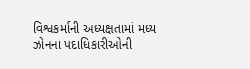વિશ્વકર્માની અધ્યક્ષતામાં મધ્ય ઝોનના પદાધિકારીઓની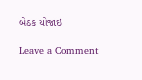બેઠક યોજાઇ

Leave a Comment